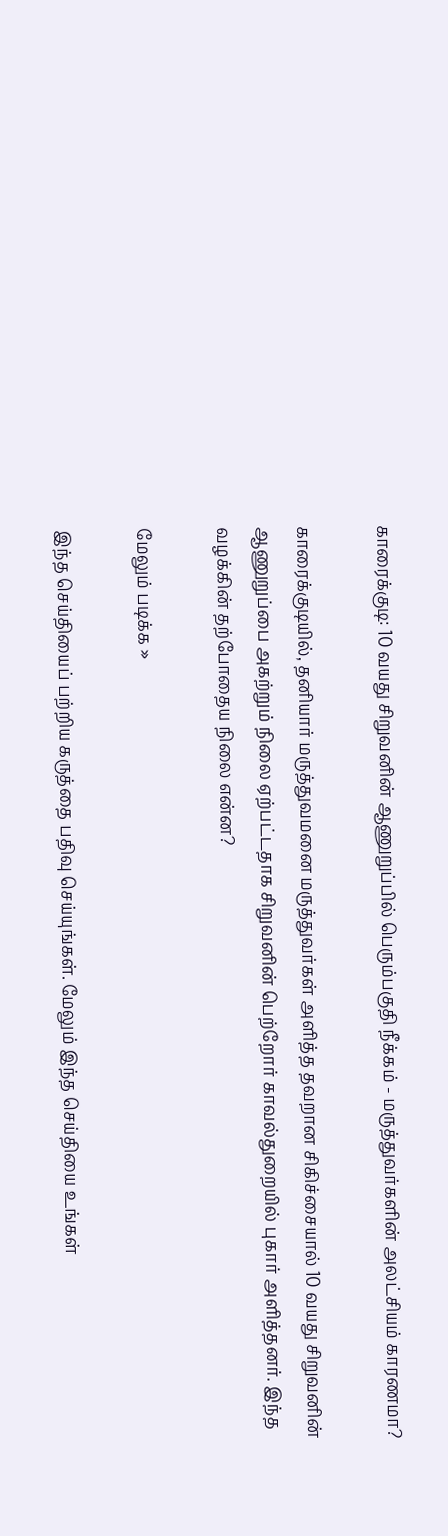காரைக்குடி: 10 வயது சிறுவனின் ஆணுறுப்பில் பெரும்பகுதி நீக்கம் - மருத்துவர்களின் அலட்சியம் காரணமா?

காரைக்குடியில், தனியார் மருத்துவமனை மருத்துவர்கள் அளித்த தவறான சிகிச்சையால் 10 வயது சிறுவனின் ஆணுறுப்பை அகற்றும் நிலை ஏற்பட்டதாக சிறுவனின் பெற்றோர் காவல்துறையில் புகார் அளித்தனர். இந்த வழக்கின் தற்போதைய நிலை என்ன?

மேலும் படிக்க »

இந்த செய்தியைப் பற்றிய கருத்தை பதிவு செய்யுங்கள். மேலும் இந்த செய்தியை உங்கள்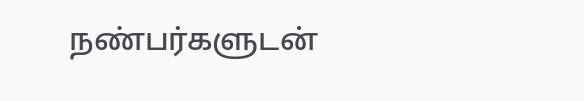நண்பர்களுடன்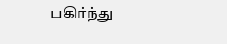பகிர்ந்து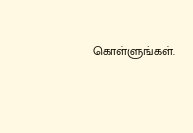கொள்ளுங்கள்.